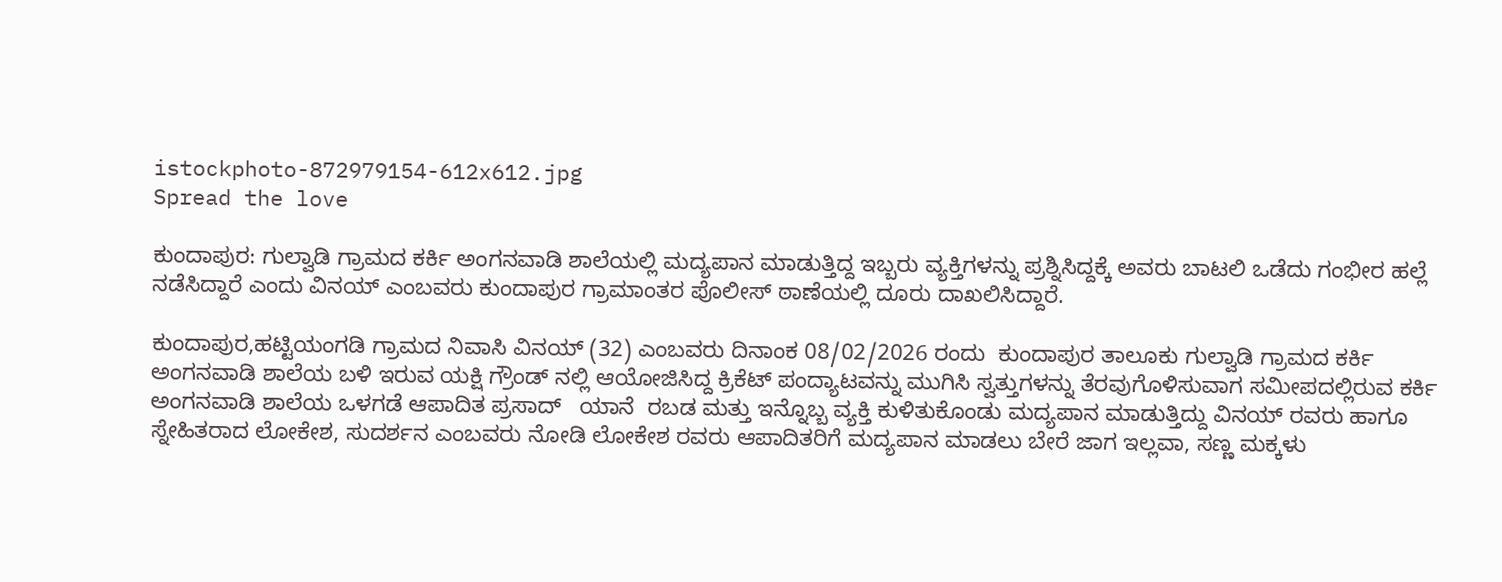istockphoto-872979154-612x612.jpg
Spread the love

ಕುಂದಾಪುರ: ಗುಲ್ವಾಡಿ ಗ್ರಾಮದ ಕರ್ಕಿ ಅಂಗನವಾಡಿ ಶಾಲೆಯಲ್ಲಿ ಮದ್ಯಪಾನ ಮಾಡುತ್ತಿದ್ದ ಇಬ್ಬರು ವ್ಯಕ್ತಿಗಳನ್ನು ಪ್ರಶ್ನಿಸಿದ್ದಕ್ಕೆ ಅವರು ಬಾಟಲಿ ಒಡೆದು ಗಂಭೀರ ಹಲ್ಲೆ ನಡೆಸಿದ್ದಾರೆ ಎಂದು ವಿನಯ್ ಎಂಬವರು ಕುಂದಾಪುರ ಗ್ರಾಮಾಂತರ ಪೊಲೀಸ್ ಠಾಣೆಯಲ್ಲಿ ದೂರು ದಾಖಲಿಸಿದ್ದಾರೆ.

ಕುಂದಾಪುರ,ಹಟ್ಟಿಯಂಗಡಿ ಗ್ರಾಮದ ನಿವಾಸಿ ವಿನಯ್ (32) ಎಂಬವರು ದಿನಾಂಕ 08/02/2026 ರಂದು  ಕುಂದಾಪುರ ತಾಲೂಕು ಗುಲ್ವಾಡಿ ಗ್ರಾಮದ ಕರ್ಕಿ ಅಂಗನವಾಡಿ ಶಾಲೆಯ ಬಳಿ ಇರುವ ಯಕ್ಷಿ ಗ್ರೌಂಡ್ ನಲ್ಲಿ ಆಯೋಜಿಸಿದ್ದ ಕ್ರಿಕೆಟ್ ಪಂದ್ಯಾಟವನ್ನು ಮುಗಿಸಿ ಸ್ವತ್ತುಗಳನ್ನು ತೆರವುಗೊಳಿಸುವಾಗ ಸಮೀಪದಲ್ಲಿರುವ ಕರ್ಕಿ ಅಂಗನವಾಡಿ ಶಾಲೆಯ ಒಳಗಡೆ ಆಪಾದಿತ ಪ್ರಸಾದ್   ಯಾನೆ  ರಬಡ ಮತ್ತು ಇನ್ನೊಬ್ಬ ವ್ಯಕ್ತಿ ಕುಳಿತುಕೊಂಡು ಮದ್ಯಪಾನ ಮಾಡುತ್ತಿದ್ದು ವಿನಯ್ ರವರು ಹಾಗೂ ಸ್ನೇಹಿತರಾದ ಲೋಕೇಶ, ಸುದರ್ಶನ ಎಂಬವರು ನೋಡಿ ಲೋಕೇಶ ರವರು ಆಪಾದಿತರಿಗೆ ಮದ್ಯಪಾನ ಮಾಡಲು ಬೇರೆ ಜಾಗ ಇಲ್ಲವಾ, ಸಣ್ಣ ಮಕ್ಕಳು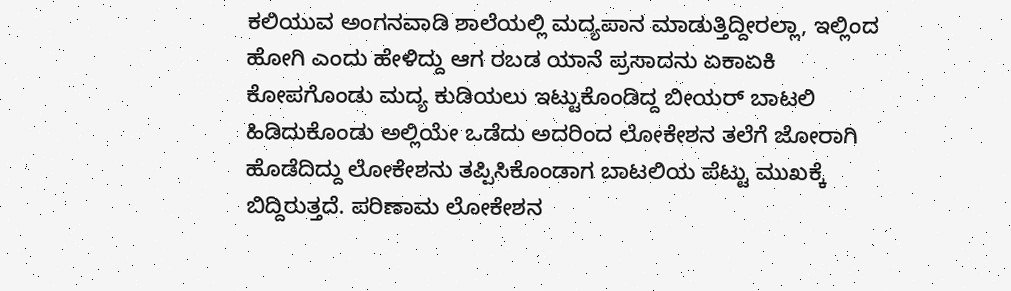ಕಲಿಯುವ ಅಂಗನವಾಡಿ ಶಾಲೆಯಲ್ಲಿ ಮದ್ಯಪಾನ ಮಾಡುತ್ತಿದ್ದೀರಲ್ಲಾ, ಇಲ್ಲಿಂದ ಹೋಗಿ ಎಂದು ಹೇಳಿದ್ದು ಆಗ ರಬಡ ಯಾನೆ ಪ್ರಸಾದನು ಏಕಾಏಕಿ ಕೋಪಗೊಂಡು ಮದ್ಯ ಕುಡಿಯಲು ಇಟ್ಟುಕೊಂಡಿದ್ದ ಬೀಯರ್ ಬಾಟಲಿ ಹಿಡಿದುಕೊಂಡು ಅಲ್ಲಿಯೇ ಒಡೆದು ಅದರಿಂದ ಲೋಕೇಶನ ತಲೆಗೆ ಜೋರಾಗಿ ಹೊಡೆದಿದ್ದು ಲೋಕೇಶನು ತಪ್ಪಿಸಿಕೊಂಡಾಗ ಬಾಟಲಿಯ ಪೆಟ್ಟು ಮುಖಕ್ಕೆ ಬಿದ್ದಿರುತ್ತದೆ. ಪರಿಣಾಮ ಲೋಕೇಶನ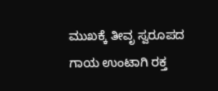ಮುಖಕ್ಕೆ ತೀವೃ ಸ್ವರೂಪದ ಗಾಯ ಉಂಟಾಗಿ ರಕ್ತ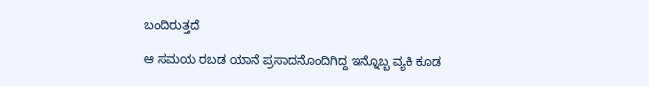ಬಂದಿರುತ್ತದೆ

ಆ ಸಮಯ ರಬಡ ಯಾನೆ ಪ್ರಸಾದನೊಂದಿಗಿದ್ದ ಇನ್ನೊಬ್ಬ ವ್ಯಕಿ ಕೂಡ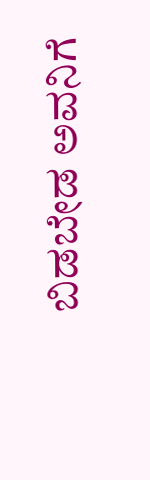ಬಿಡಬೇಡ ಅವನಿಗೆ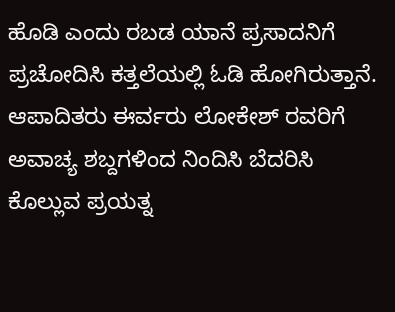ಹೊಡಿ ಎಂದು ರಬಡ ಯಾನೆ ಪ್ರಸಾದನಿಗೆ ಪ್ರಚೋದಿಸಿ ಕತ್ತಲೆಯಲ್ಲಿ ಓಡಿ ಹೋಗಿರುತ್ತಾನೆ. ಆಪಾದಿತರು ಈರ್ವರು ಲೋಕೇಶ್ ರವರಿಗೆ ಅವಾಚ್ಯ ಶಬ್ದಗಳಿಂದ ನಿಂದಿಸಿ ಬೆದರಿಸಿ ಕೊಲ್ಲುವ ಪ್ರಯತ್ನ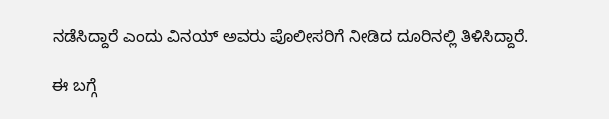ನಡೆಸಿದ್ದಾರೆ ಎಂದು ವಿನಯ್ ಅವರು ಪೊಲೀಸರಿಗೆ ನೀಡಿದ ದೂರಿನಲ್ಲಿ ತಿಳಿಸಿದ್ದಾರೆ.

ಈ ಬಗ್ಗೆ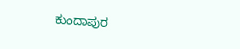ಕುಂದಾಪುರ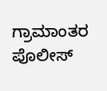ಗ್ರಾಮಾಂತರ ಪೊಲೀಸ್‌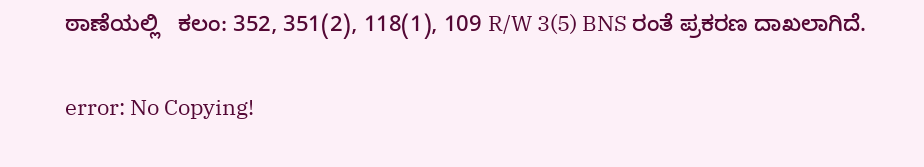ಠಾಣೆಯಲ್ಲಿ   ಕಲಂ: 352, 351(2), 118(1), 109 R/W 3(5) BNS ರಂತೆ ಪ್ರಕರಣ ದಾಖಲಾಗಿದೆ.

error: No Copying!